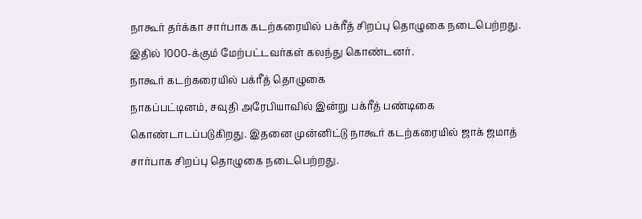நாகூர் தர்க்கா சார்பாக கடற்கரையில் பக்ரீத் சிறப்பு தொழுகை நடைபெற்றது. இதில் 1000-க்கும் மேற்பட்டவர்கள் கலந்து கொண்டனர்.
நாகூர் கடற்கரையில் பக்ரீத் தொழுகை
நாகப்பட்டினம், சவுதி அரேபியாவில் இன்று பக்ரீத் பண்டிகை கொண்டாடப்படுகிறது. இதனை முன்னிட்டு நாகூர் கடற்கரையில் ஜாக் ஜமாத் சார்பாக சிறப்பு தொழுகை நடைபெற்றது.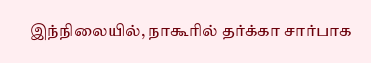இந்நிலையில், நாகூரில் தர்க்கா சார்பாக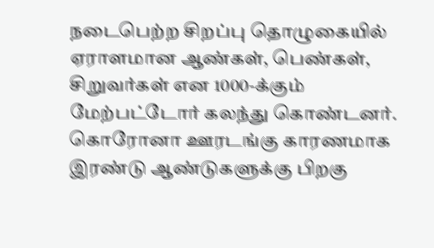நடைபெற்ற சிறப்பு தொழுகையில் ஏராளமான ஆண்கள், பெண்கள், சிறுவர்கள் என 1000-க்கும் மேற்பட்டோர் கலந்து கொண்டனர். கொரோனா ஊரடங்கு காரணமாக இரண்டு ஆண்டுகளுக்கு பிறகு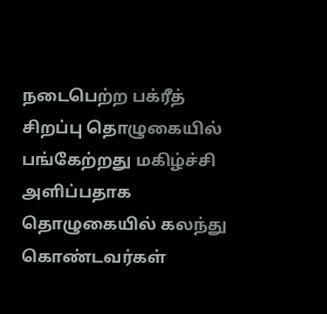நடைபெற்ற பக்ரீத் சிறப்பு தொழுகையில் பங்கேற்றது மகிழ்ச்சி அளிப்பதாக தொழுகையில் கலந்து கொண்டவர்கள்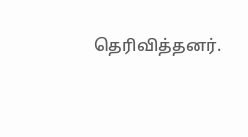தெரிவித்தனர்.